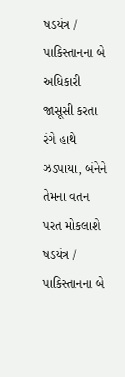ષડયંત્ર / પાકિસ્તાનના બે અધિકારી જાસૂસી કરતા રંગે હાથે ઝડપાયા, બંનેને તેમના વતન પરત મોકલાશે
ષડયંત્ર / પાકિસ્તાનના બે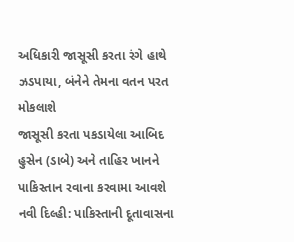અધિકારી જાસૂસી કરતા રંગે હાથે ઝડપાયા, બંનેને તેમના વતન પરત મોકલાશે
જાસૂસી કરતા પકડાયેલા આબિદ હુસેન (ડાબે) અને તાહિર ખાનને પાકિસ્તાન રવાના કરવામા આવશે
નવી દિલ્હી: પાકિસ્તાની દૂતાવાસના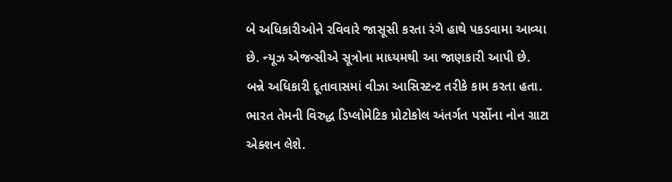બે અધિકારીઓને રવિવારે જાસૂસી કરતા રંગે હાથે પકડવામા આવ્યા છે. ન્યૂઝ એજન્સીએ સૂત્રોના માધ્યમથી આ જાણકારી આપી છે. બન્ને અધિકારી દૂતાવાસમાં વીઝા આસિસ્ટન્ટ તરીકે કામ કરતા હતા. ભારત તેમની વિરુદ્ધ ડિપ્લોમેટિક પ્રોટોકોલ અંતર્ગત પર્સોના નોન ગ્રાટા એક્શન લેશે.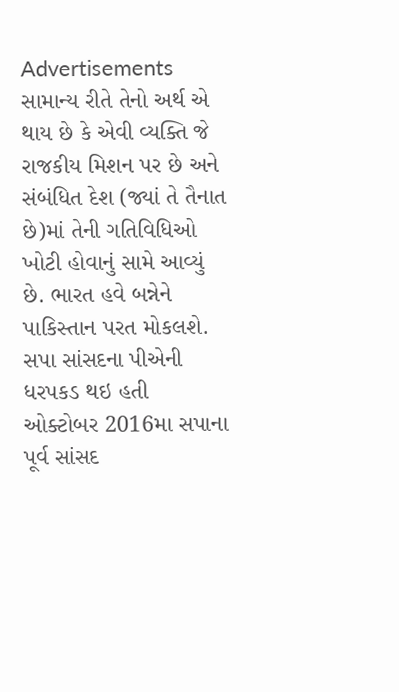Advertisements
સામાન્ય રીતે તેનો અર્થ એ થાય છે કે એવી વ્યક્તિ જે રાજકીય મિશન પર છે અને સંબંધિત દેશ (જ્યાં તે તૈનાત છે)માં તેની ગતિવિધિઓ ખોટી હોવાનું સામે આવ્યું છે. ભારત હવે બન્નેને પાકિસ્તાન પરત મોકલશે.
સપા સાંસદના પીએની ધરપકડ થઇ હતી
ઓક્ટોબર 2016મા સપાના પૂર્વ સાંસદ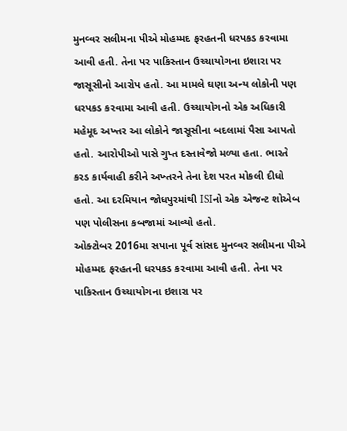મુનવ્વર સલીમના પીએ મોહમ્મદ ફરહતની ધરપકડ કરવામા આવી હતી. તેના પર પાકિસ્તાન ઉચ્ચાયોગના ઇશારા પર જાસૂસીનો આરોપ હતો. આ મામલે ઘણા અન્ય લોકોની પણ ધરપકડ કરવામા આવી હતી. ઉચ્ચાયોગનો એક અધિકારી મહેમૂદ અખ્તર આ લોકોને જાસૂસીના બદલામાં પૈસા આપતો હતો. આરોપીઓ પાસે ગુપ્ત દસ્તાવેજો મળ્યા હતા. ભારતે કરડ કાર્યવાહી કરીને અખ્તરને તેના દેશ પરત મોકલી દીધો હતો. આ દરમિયાન જોધપુરમાંથી ISIનો એક એજન્ટ શોએબ પણ પોલીસના કબજામાં આવ્યો હતો.
ઓક્ટોબર 2016મા સપાના પૂર્વ સાંસદ મુનવ્વર સલીમના પીએ મોહમ્મદ ફરહતની ધરપકડ કરવામા આવી હતી. તેના પર પાકિસ્તાન ઉચ્ચાયોગના ઇશારા પર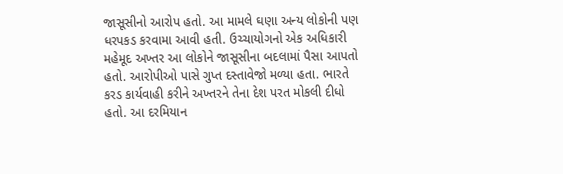જાસૂસીનો આરોપ હતો. આ મામલે ઘણા અન્ય લોકોની પણ ધરપકડ કરવામા આવી હતી. ઉચ્ચાયોગનો એક અધિકારી મહેમૂદ અખ્તર આ લોકોને જાસૂસીના બદલામાં પૈસા આપતો હતો. આરોપીઓ પાસે ગુપ્ત દસ્તાવેજો મળ્યા હતા. ભારતે કરડ કાર્યવાહી કરીને અખ્તરને તેના દેશ પરત મોકલી દીધો હતો. આ દરમિયાન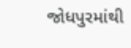જોધપુરમાંથી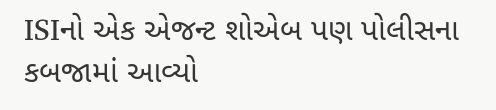ISIનો એક એજન્ટ શોએબ પણ પોલીસના કબજામાં આવ્યો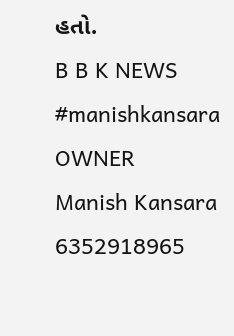હતો.
B B K NEWS
#manishkansara
OWNER
Manish Kansara
6352918965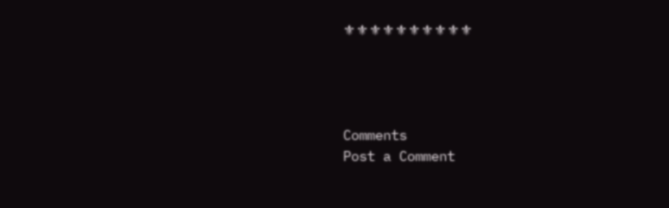⚜⚜⚜⚜⚜⚜⚜⚜⚜⚜




Comments
Post a Comment